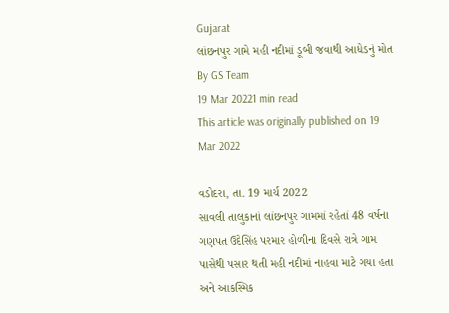Gujarat
લાંછનપુર ગામે મહી નદીમાં ડૂબી જવાથી આધેડનું મોત
By GS Team
19 Mar 20221 min read
This article was originally published on 19 Mar 2022

વડોદરા, તા. 19 માર્ચ 2022
સાવલી તાલુકાનાં લાંછનપુર ગામમાં રહેતાં 48 વર્ષના ગણપત ઉદેસિંહ પરમાર હોળીના દિવસે રાત્રે ગામ પાસેથી પસાર થતી મહી નદીમાં નાહવા માટે ગયા હતા અને આકસ્મિક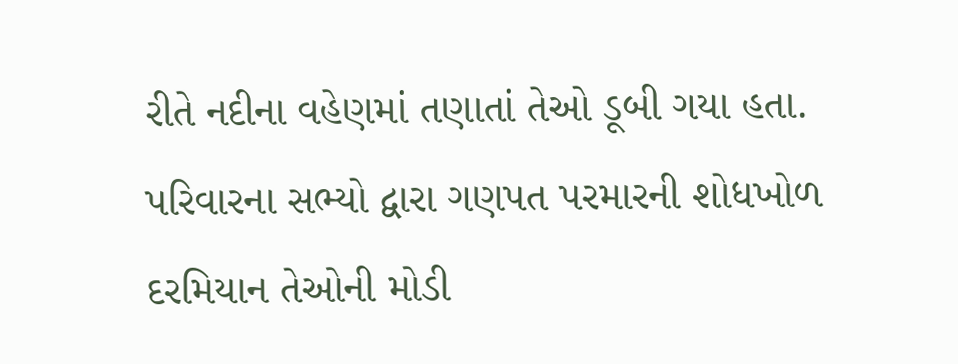રીતે નદીના વહેણમાં તણાતાં તેઓ ડૂબી ગયા હતા. પરિવારના સભ્યો દ્વારા ગણપત પરમારની શોધખોળ દરમિયાન તેઓની મોડી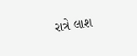રાત્રે લાશ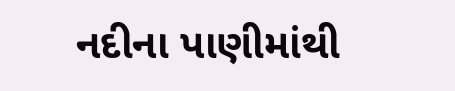નદીના પાણીમાંથી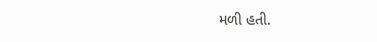મળી હતી.